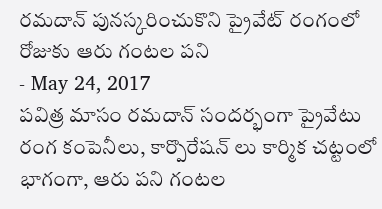రమదాన్ పునస్కరించుకొని ప్రైవేట్ రంగంలో రోజుకు ఆరు గంటల పని
- May 24, 2017
పవిత్ర మాసం రమదాన్ సందర్భంగా ప్రైవేటు రంగ కంపెనీలు, కార్పొరేషన్ లు కార్మిక చట్టంలో భాగంగా, ఆరు పని గంటల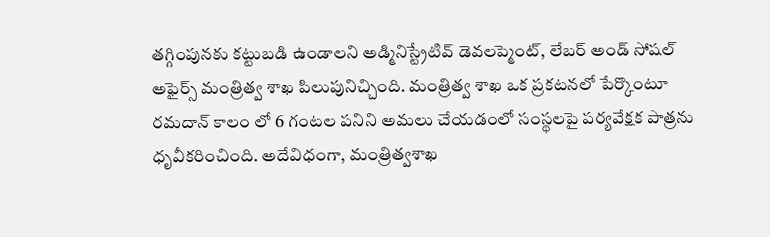తగ్గింపునకు కట్టుబడి ఉండాలని అడ్మినిస్ట్రేటివ్ డెవలప్మెంట్, లేబర్ అండ్ సోషల్ అఫైర్స్ మంత్రిత్వ శాఖ పిలుపునిచ్చింది. మంత్రిత్వ శాఖ ఒక ప్రకటనలో పేర్కొంటూ రమదాన్ కాలం లో 6 గంటల పనిని అమలు చేయడంలో సంస్థలపై పర్యవేక్షక పాత్రను ధృవీకరించింది. అదేవిధంగా, మంత్రిత్వశాఖ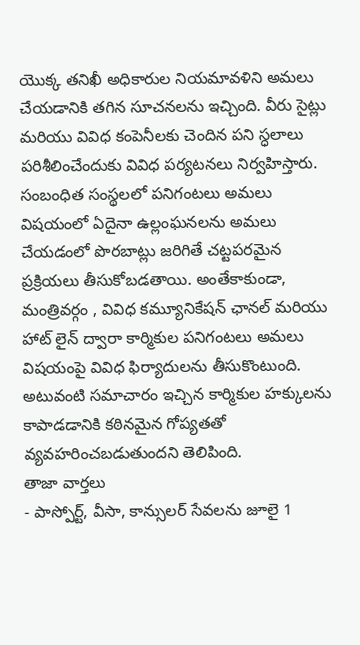యొక్క తనిఖీ అధికారుల నియమావళిని అమలు చేయడానికి తగిన సూచనలను ఇచ్చింది. వీరు సైట్లు మరియు వివిధ కంపెనీలకు చెందిన పని స్ధలాలు పరిశీలించేందుకు వివిధ పర్యటనలు నిర్వహిస్తారు. సంబంధిత సంస్థలలో పనిగంటలు అమలు విషయంలో ఏదైనా ఉల్లంఘనలను అమలు చేయడంలో పొరబాట్లు జరిగితే చట్టపరమైన ప్రక్రియలు తీసుకోబడతాయి. అంతేకాకుండా, మంత్రివర్గం , వివిధ కమ్యూనికేషన్ ఛానల్ మరియు హాట్ లైన్ ద్వారా కార్మికుల పనిగంటలు అమలు విషయంపై వివిధ ఫిర్యాదులను తీసుకొంటుంది. అటువంటి సమాచారం ఇచ్చిన కార్మికుల హక్కులను కాపాడడానికి కఠినమైన గోప్యతతో వ్యవహరించబడుతుందని తెలిపింది.
తాజా వార్తలు
- పాస్పోర్ట్, వీసా, కాన్సులర్ సేవలను జూలై 1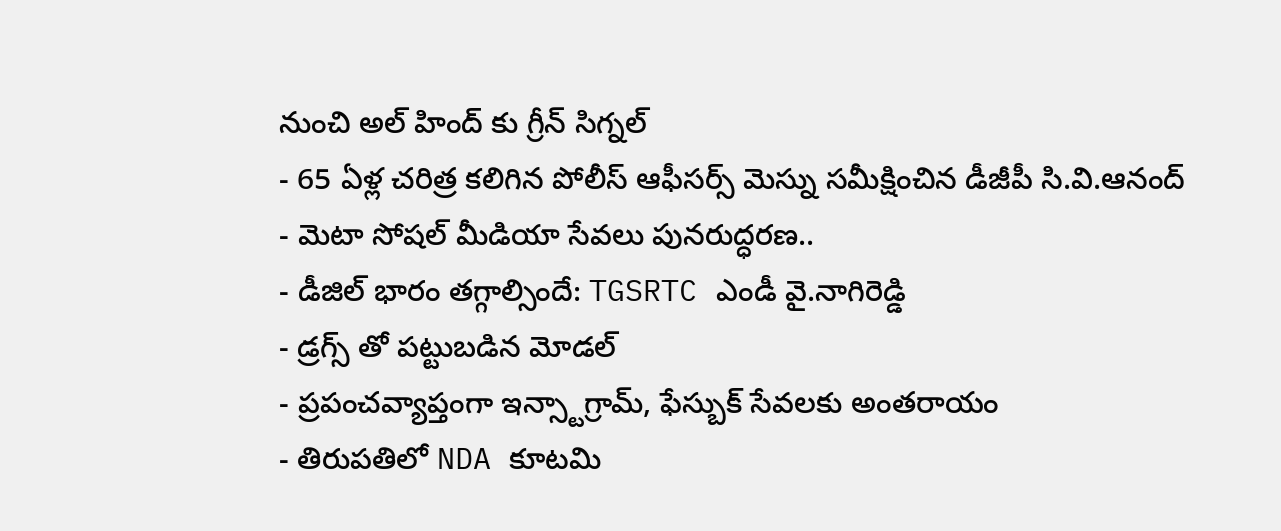నుంచి అల్ హింద్ కు గ్రీన్ సిగ్నల్
- 65 ఏళ్ల చరిత్ర కలిగిన పోలీస్ ఆఫీసర్స్ మెస్ను సమీక్షించిన డీజీపీ సి.వి.ఆనంద్
- మెటా సోషల్ మీడియా సేవలు పునరుద్ధరణ..
- డీజిల్ భారం తగ్గాల్సిందే: TGSRTC ఎండీ వై.నాగిరెడ్డి
- డ్రగ్స్ తో పట్టుబడిన మోడల్
- ప్రపంచవ్యాప్తంగా ఇన్స్టాగ్రామ్, ఫేస్బుక్ సేవలకు అంతరాయం
- తిరుపతిలో NDA కూటమి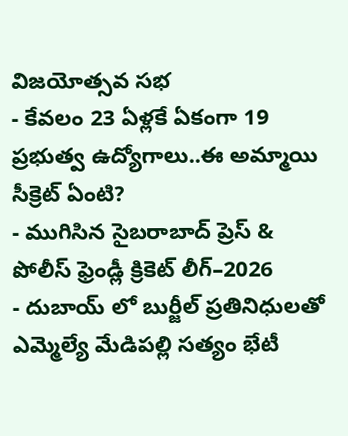విజయోత్సవ సభ
- కేవలం 23 ఏళ్లకే ఏకంగా 19 ప్రభుత్వ ఉద్యోగాలు..ఈ అమ్మాయి సీక్రెట్ ఏంటి?
- ముగిసిన సైబరాబాద్ ప్రెస్ & పోలీస్ ఫ్రెండ్లీ క్రికెట్ లీగ్–2026
- దుబాయ్ లో బుర్జీల్ ప్రతినిధులతో ఎమ్మెల్యే మేడిపల్లి సత్యం భేటీ